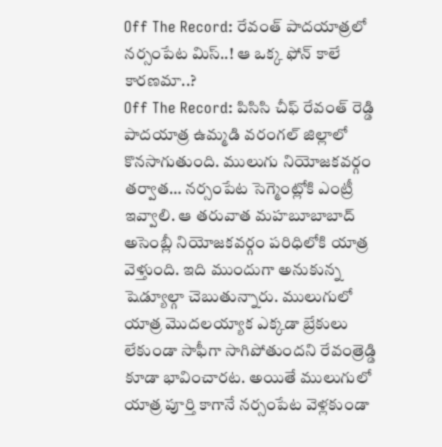Off The Record: రేవంత్ పాదయాత్రలో నర్సంపేట మిస్..! ఆ ఒక్క ఫోన్ కాలే కారణమా..?
Off The Record: పిసిసి చీఫ్ రేవంత్ రెడ్డి పాదయాత్ర ఉమ్మడి వరంగల్ జిల్లాలో కొనసాగుతుంది. ములుగు నియోజకవర్గం తర్వాత… నర్సంపేట సెగ్మెంట్లోకి ఎంట్రీ ఇవ్వాలి. ఆ తరువాత మహబూబాబాద్ అసెంబ్లీ నియోజకవర్గం పరిధిలోకి యాత్ర వెళ్తుంది. ఇది ముందుగా అనుకున్న షెడ్యూల్గా చెబుతున్నారు. ములుగులో యాత్ర మొదలయ్యాక ఎక్కడా బ్రేకులు లేకుండా సాఫీగా సాగిపోతుందని రేవంత్రెడ్డి కూడా భావించారట. అయితే ములుగులో యాత్ర పూర్తి కాగానే నర్సంపేట వెళ్లకుండా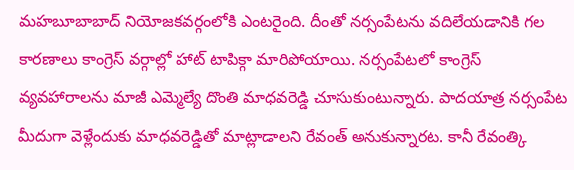మహబూబాబాద్ నియోజకవర్గంలోకి ఎంటరైంది. దీంతో నర్సంపేటను వదిలేయడానికి గల కారణాలు కాంగ్రెస్ వర్గాల్లో హాట్ టాపిక్గా మారిపోయాయి. నర్సంపేటలో కాంగ్రెస్ వ్యవహారాలను మాజీ ఎమ్మెల్యే దొంతి మాధవరెడ్డి చూసుకుంటున్నారు. పాదయాత్ర నర్సంపేట మీదుగా వెళ్లేందుకు మాధవరెడ్డితో మాట్లాడాలని రేవంత్ అనుకున్నారట. కానీ రేవంత్కి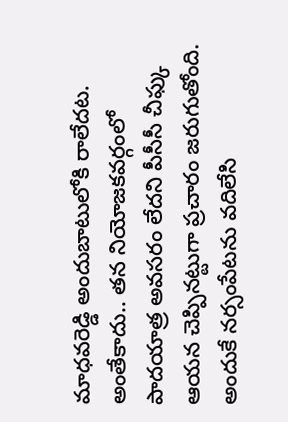మాధవరెడ్డి అందుబాటులోకి రాలేదట. అంతేకాదు.. తన నియోజకవర్గంలో పాదయాత్ర అవసరం లేదని పీసీసీ చీఫ్కు ఆయన చెప్పినట్టుగా ప్రచారం జరుగుతోంది. అందుకే నర్సంపేటను వదిలేసి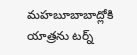మహబూబాబాద్లోకి యాత్రను టర్న్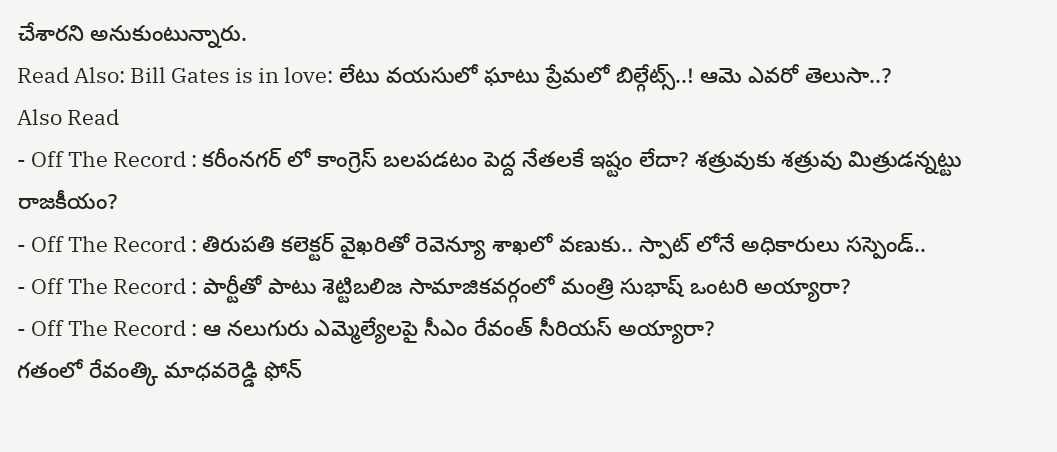చేశారని అనుకుంటున్నారు.
Read Also: Bill Gates is in love: లేటు వయసులో ఘాటు ప్రేమలో బిల్గేట్స్..! ఆమె ఎవరో తెలుసా..?
Also Read
- Off The Record : కరీంనగర్ లో కాంగ్రెస్ బలపడటం పెద్ద నేతలకే ఇష్టం లేదా? శత్రువుకు శత్రువు మిత్రుడన్నట్టు రాజకీయం?
- Off The Record : తిరుపతి కలెక్టర్ వైఖరితో రెవెన్యూ శాఖలో వణుకు.. స్పాట్ లోనే అధికారులు సస్పెండ్..
- Off The Record : పార్టీతో పాటు శెట్టిబలిజ సామాజికవర్గంలో మంత్రి సుభాష్ ఒంటరి అయ్యారా?
- Off The Record : ఆ నలుగురు ఎమ్మెల్యేలపై సీఎం రేవంత్ సీరియస్ అయ్యారా?
గతంలో రేవంత్కి మాధవరెడ్డి ఫోన్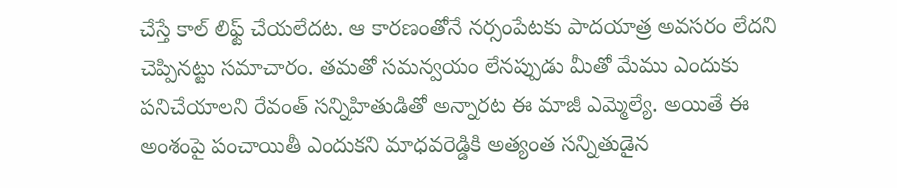చేస్తే కాల్ లిఫ్ట్ చేయలేదట. ఆ కారణంతోనే నర్సంపేటకు పాదయాత్ర అవసరం లేదని చెప్పినట్టు సమాచారం. తమతో సమన్వయం లేనప్పుడు మీతో మేము ఎందుకు పనిచేయాలని రేవంత్ సన్నిహితుడితో అన్నారట ఈ మాజీ ఎమ్మెల్యే. అయితే ఈ అంశంపై పంచాయితీ ఎందుకని మాధవరెడ్డికి అత్యంత సన్నితుడైన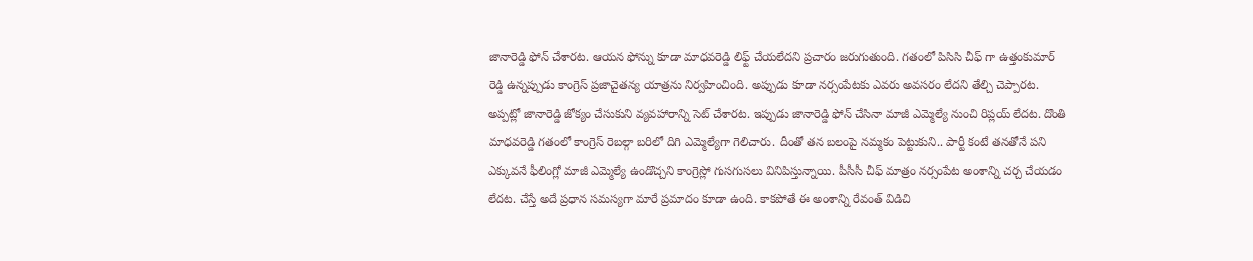జానారెడ్డి ఫోన్ చేశారట. ఆయన ఫోన్ను కూడా మాధవరెడ్డి లిఫ్ట్ చేయలేదని ప్రచారం జరుగుతుంది. గతంలో పిసిసి చీఫ్ గా ఉత్తంకుమార్ రెడ్డి ఉన్నప్పుడు కాంగ్రెస్ ప్రజాచైతన్య యాత్రను నిర్వహించింది. అప్పుడు కూడా నర్సంపేటకు ఎవరు అవసరం లేదని తేల్చి చెప్పారట. అప్పట్లో జానారెడ్డి జోక్యం చేసుకుని వ్యవహారాన్ని సెట్ చేశారట. ఇప్పుడు జానారెడ్డి ఫోన్ చేసినా మాజీ ఎమ్మెల్యే నుంచి రిప్లయ్ లేదట. దొంతి మాధవరెడ్డి గతంలో కాంగ్రెస్ రెబల్గా బరిలో దిగి ఎమ్మెల్యేగా గెలిచారు. దీంతో తన బలంపై నమ్మకం పెట్టుకుని.. పార్టీ కంటే తనతోనే పని ఎక్కువనే ఫీలింగ్లో మాజీ ఎమ్మెల్యే ఉండొచ్చని కాంగ్రెస్లో గుసగుసలు వినిపిస్తున్నాయి. పీసీసీ చీఫ్ మాత్రం నర్సంపేట అంశాన్ని చర్చ చేయడం లేదట. చేస్తే అదే ప్రధాన సమస్యగా మారే ప్రమాదం కూడా ఉంది. కాకపోతే ఈ అంశాన్ని రేవంత్ విడిచి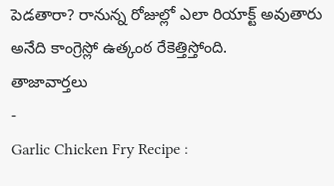పెడతారా? రానున్న రోజుల్లో ఎలా రియాక్ట్ అవుతారు అనేది కాంగ్రెస్లో ఉత్కంఠ రేకెత్తిస్తోంది.
తాజావార్తలు
-
Garlic Chicken Fry Recipe :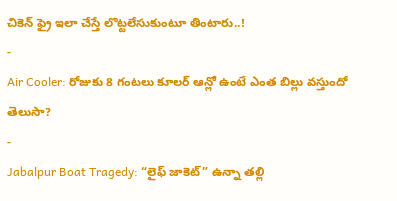చికెన్ ఫ్రై ఇలా చేస్తే లొట్టలేసుకుంటూ తింటారు..!
-
Air Cooler: రోజుకు 8 గంటలు కూలర్ ఆన్లో ఉంటే ఎంత బిల్లు వస్తుందో తెలుసా?
-
Jabalpur Boat Tragedy: “లైఫ్ జాకెట్” ఉన్నా తల్లి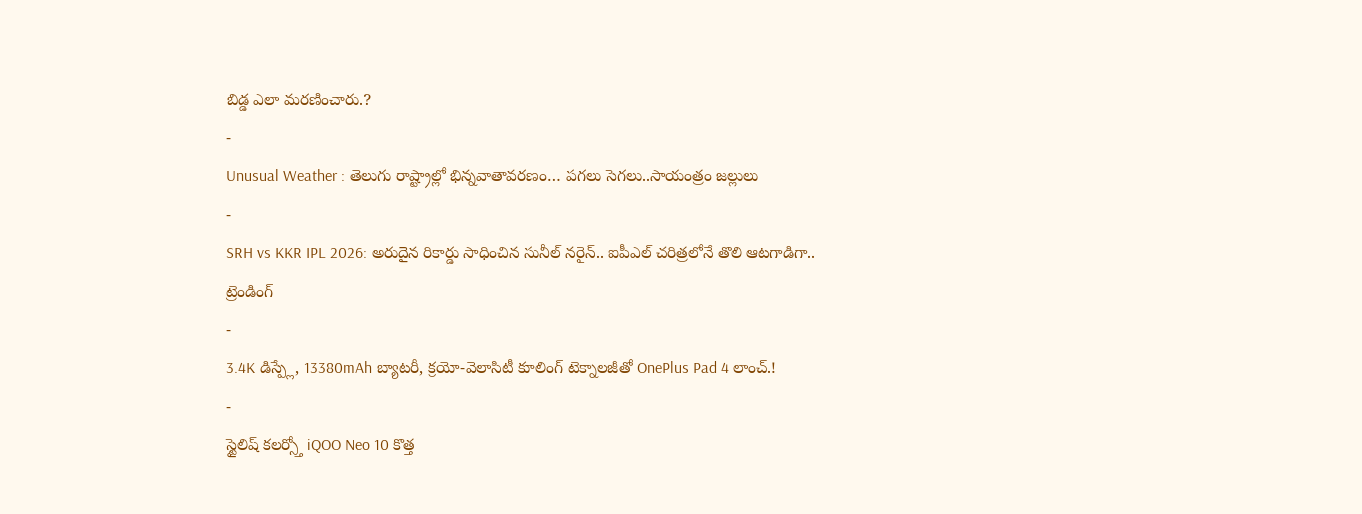బిడ్డ ఎలా మరణించారు.?
-
Unusual Weather : తెలుగు రాష్ట్రాల్లో భిన్నవాతావరణం… పగలు సెగలు..సాయంత్రం జల్లులు
-
SRH vs KKR IPL 2026: అరుదైన రికార్డు సాధించిన సునీల్ నరైన్.. ఐపీఎల్ చరిత్రలోనే తొలి ఆటగాడిగా..
ట్రెండింగ్
-
3.4K డిస్ప్లే, 13380mAh బ్యాటరీ, క్రయో-వెలాసిటీ కూలింగ్ టెక్నాలజీతో OnePlus Pad 4 లాంచ్.!
-
స్టైలిష్ కలర్స్తో iQOO Neo 10 కొత్త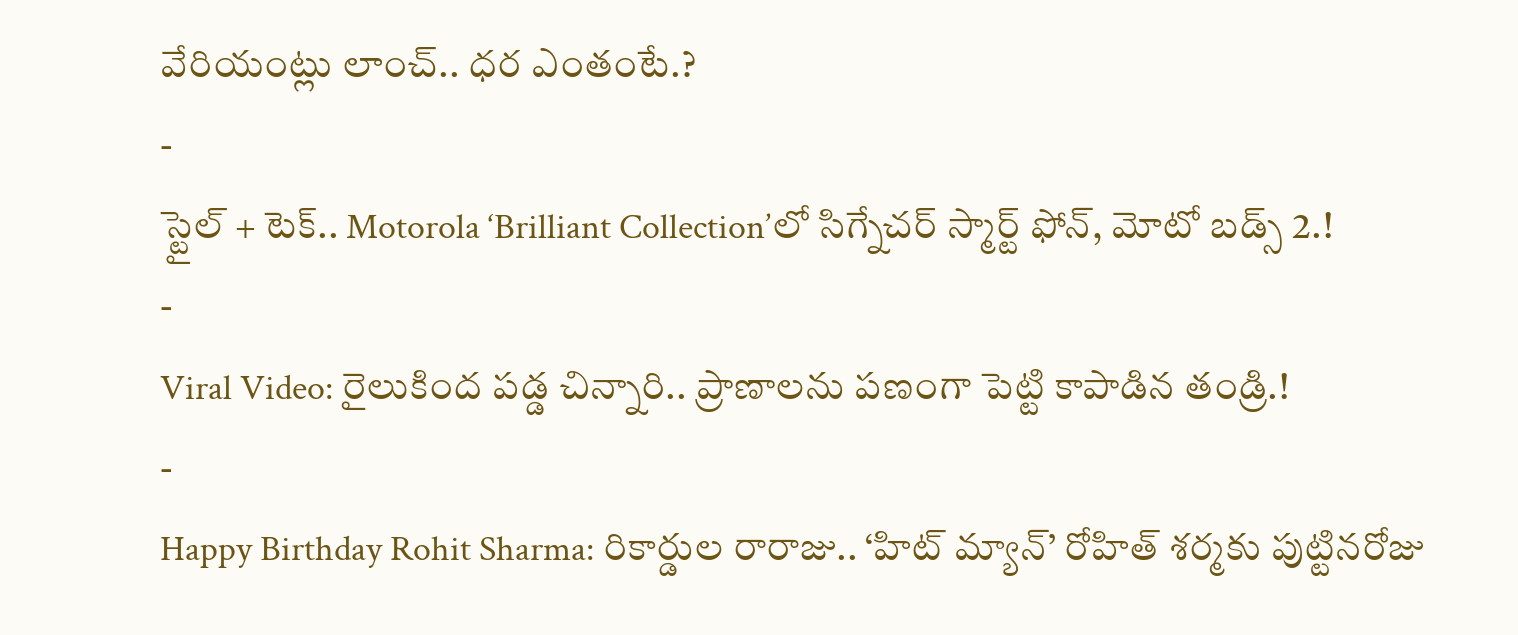వేరియంట్లు లాంచ్.. ధర ఎంతంటే.?
-
స్టైల్ + టెక్.. Motorola ‘Brilliant Collection’లో సిగ్నేచర్ స్మార్ట్ ఫోన్, మోటో బడ్స్ 2.!
-
Viral Video: రైలుకింద పడ్డ చిన్నారి.. ప్రాణాలను పణంగా పెట్టి కాపాడిన తండ్రి.!
-
Happy Birthday Rohit Sharma: రికార్డుల రారాజు.. ‘హిట్ మ్యాన్’ రోహిత్ శర్మకు పుట్టినరోజు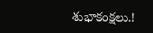శుభాకంక్షలు.!